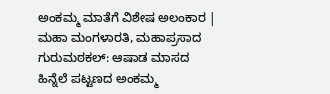ಅಂಕಮ್ಮ ಮಾತೆಗೆ ವಿಶೇಷ ಅಲಂಕಾರ | ಮಹಾ ಮಂಗಳಾರತಿ, ಮಹಾಪ್ರಸಾದ
ಗುರುಮಠಕಲ್: ಆಷಾಡ ಮಾಸದ ಹಿನ್ನೆಲೆ ಪಟ್ಟಣದ ಅಂಕಮ್ಮ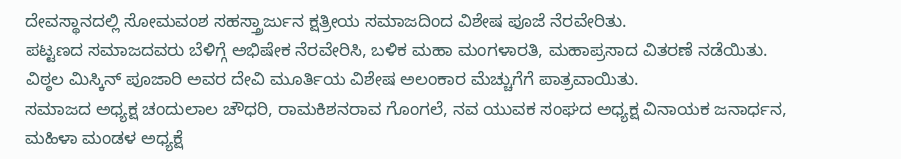ದೇವಸ್ಥಾನದಲ್ಲಿ ಸೋಮವಂಶ ಸಹಸ್ತ್ರಾರ್ಜುನ ಕ್ಷತ್ರೀಯ ಸಮಾಜದಿಂದ ವಿಶೇಷ ಪೂಜೆ ನೆರವೇರಿತು.
ಪಟ್ಟಣದ ಸಮಾಜದವರು ಬೆಳಿಗ್ಗೆ ಅಭಿಷೇಕ ನೆರವೇರಿಸಿ, ಬಳಿಕ ಮಹಾ ಮಂಗಳಾರತಿ, ಮಹಾಪ್ರಸಾದ ವಿತರಣೆ ನಡೆಯಿತು.
ವಿಠ್ಠಲ ಮಿಸ್ಕಿನ್ ಪೂಜಾರಿ ಅವರ ದೇವಿ ಮೂರ್ತಿಯ ವಿಶೇಷ ಅಲಂಕಾರ ಮೆಚ್ಚುಗೆಗೆ ಪಾತ್ರವಾಯಿತು.
ಸಮಾಜದ ಅಧ್ಯಕ್ಷ ಚಂದುಲಾಲ ಚೌಧರಿ, ರಾಮಕಿಶನರಾವ ಗೊಂಗಲೆ, ನವ ಯುವಕ ಸಂಘದ ಅಧ್ಯಕ್ಷ ವಿನಾಯಕ ಜನಾರ್ಧನ, ಮಹಿಳಾ ಮಂಡಳ ಅಧ್ಯಕ್ಷೆ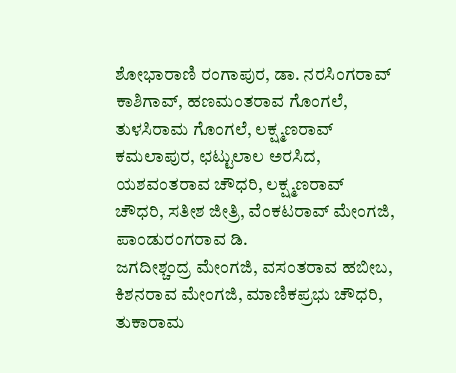ಶೋಭಾರಾಣಿ ರಂಗಾಪುರ, ಡಾ. ನರಸಿಂಗರಾವ್ ಕಾಶಿಗಾವ್, ಹಣಮಂತರಾವ ಗೊಂಗಲೆ, ತುಳಸಿರಾಮ ಗೊಂಗಲೆ, ಲಕ್ಷ್ಮಣರಾವ್ ಕಮಲಾಪುರ, ಛಟ್ಟುಲಾಲ ಅರಸಿದ, ಯಶವಂತರಾವ ಚೌಧರಿ, ಲಕ್ಷ್ಮಣರಾವ್ ಚೌಧರಿ, ಸತೀಶ ಜೀತ್ರಿ, ವೆಂಕಟರಾವ್ ಮೇಂಗಜಿ, ಪಾಂಡುರಂಗರಾವ ಡಿ.
ಜಗದೀಶ್ಚಂದ್ರ ಮೇಂಗಜಿ, ವಸಂತರಾವ ಹಬೀಬ, ಕಿಶನರಾವ ಮೇಂಗಜಿ, ಮಾಣಿಕಪ್ರಭು ಚೌಧರಿ, ತುಕಾರಾಮ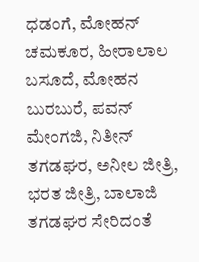ಧಡಂಗೆ, ಮೋಹನ್ ಚಮಕೂರ, ಹೀರಾಲಾಲ ಬಸೂದೆ, ಮೋಹನ ಬುರಬುರೆ, ಪವನ್ ಮೇಂಗಜಿ, ನಿತೀನ್ ತಗಡಘರ, ಅನೀಲ ಜೀತ್ರಿ, ಭರತ ಜೀತ್ರಿ, ಬಾಲಾಜಿ ತಗಡಘರ ಸೇರಿದಂತೆ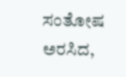ಸಂತೋಷ ಅರಸಿದ,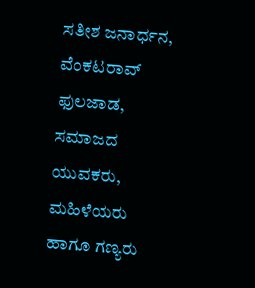ಸತೀಶ ಜನಾರ್ಧನ, ವೆಂಕಟರಾವ್ ಫುಲಜಾಡ, ಸಮಾಜದ ಯುವಕರು, ಮಹಿಳೆಯರು ಹಾಗೂ ಗಣ್ಯರು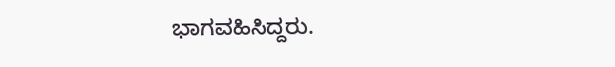ಭಾಗವಹಿಸಿದ್ದರು.